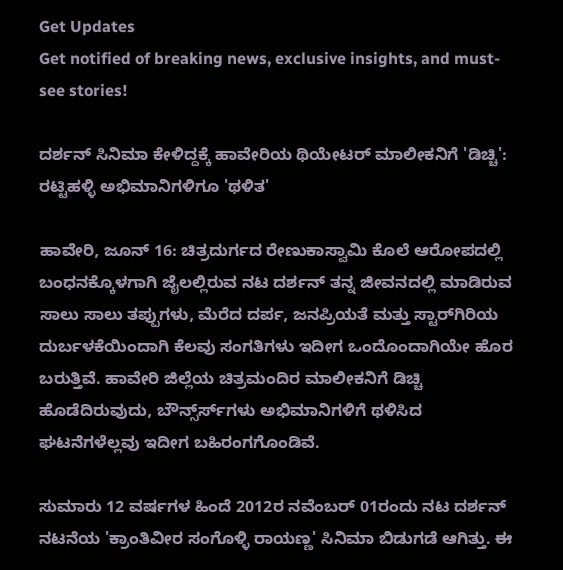Get Updates
Get notified of breaking news, exclusive insights, and must-see stories!

ದರ್ಶನ್ ಸಿನಿಮಾ ಕೇಳಿದ್ದಕ್ಕೆ ಹಾವೇರಿಯ ಥಿಯೇಟರ್ ಮಾಲೀಕನಿಗೆ 'ಡಿಚ್ಚಿ': ರಟ್ಟಿಹಳ್ಳಿ ಅಭಿಮಾನಿಗಳಿಗೂ 'ಥಳಿತ'

ಹಾವೇರಿ, ಜೂನ್ 16: ಚಿತ್ರದುರ್ಗದ ರೇಣುಕಾಸ್ವಾಮಿ ಕೊಲೆ ಆರೋಪದಲ್ಲಿ ಬಂಧನಕ್ಕೊಳಗಾಗಿ ಜೈಲಲ್ಲಿರುವ ನಟ ದರ್ಶನ್ ತನ್ನ ಜೀವನದಲ್ಲಿ ಮಾಡಿರುವ ಸಾಲು ಸಾಲು ತಪ್ಪುಗಳು, ಮೆರೆದ ದರ್ಪ, ಜನಪ್ರಿಯತೆ ಮತ್ತು ಸ್ಟಾರ್‌ಗಿರಿಯ ದುರ್ಬಳಕೆಯಿಂದಾಗಿ ಕೆಲವು ಸಂಗತಿಗಳು ಇದೀಗ ಒಂದೊಂದಾಗಿಯೇ ಹೊರ ಬರುತ್ತಿವೆ. ಹಾವೇರಿ ಜಿಲ್ಲೆಯ ಚಿತ್ರಮಂದಿರ ಮಾಲೀಕನಿಗೆ ಡಿಚ್ಚಿ ಹೊಡೆದಿರುವುದು, ಬೌನ್ಸ್‌ರ್ಸ್‌ಗಳು ಅಭಿಮಾನಿಗಳಿಗೆ ಥಳಿಸಿದ ಘಟನೆಗಳೆಲ್ಲವು ಇದೀಗ ಬಹಿರಂಗಗೊಂಡಿವೆ.

ಸುಮಾರು 12 ವರ್ಷಗಳ ಹಿಂದೆ 2012ರ ನವೆಂಬರ್ 01ರಂದು ನಟ ದರ್ಶನ್ ನಟನೆಯ 'ಕ್ರಾಂತಿವೀರ ಸಂಗೊಳ್ಳಿ ರಾಯಣ್ಣ' ಸಿನಿಮಾ ಬಿಡುಗಡೆ ಆಗಿತ್ತು. ಈ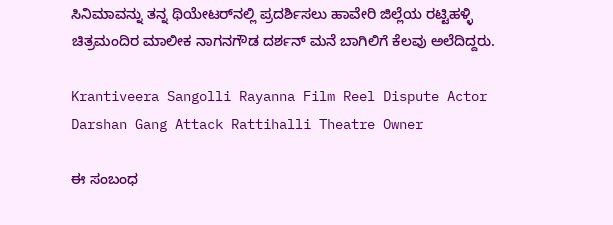ಸಿನಿಮಾವನ್ನು ತನ್ನ ಥಿಯೇಟರ್‌ನಲ್ಲಿ ಪ್ರದರ್ಶಿಸಲು ಹಾವೇರಿ ಜಿಲ್ಲೆಯ ರಟ್ಟಿಹಳ್ಳಿ ಚಿತ್ರಮಂದಿರ ಮಾಲೀಕ ನಾಗನಗೌಡ ದರ್ಶನ್ ಮನೆ ಬಾಗಿಲಿಗೆ ಕೆಲವು ಅಲೆದಿದ್ದರು.

Krantiveera Sangolli Rayanna Film Reel Dispute Actor Darshan Gang Attack Rattihalli Theatre Owner

ಈ ಸಂಬಂಧ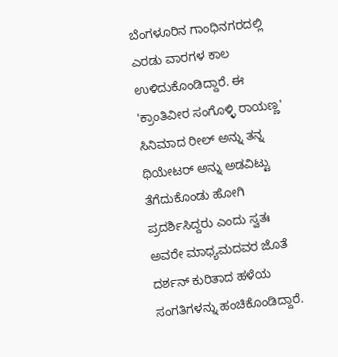ಬೆಂಗಳೂರಿನ ಗಾಂಧಿನಗರದಲ್ಲಿ ಎರಡು ವಾರಗಳ ಕಾಲ ಉಳಿದುಕೊಂಡಿದ್ದಾರೆ. ಈ 'ಕ್ರಾಂತಿವೀರ ಸಂಗೊಳ್ಳಿ ರಾಯಣ್ಣ' ಸಿನಿಮಾದ ರೀಲ್ ಅನ್ನು ತನ್ನ ಥಿಯೇಟರ್ ಅನ್ನು ಅಡವಿಟ್ಟು ತೆಗೆದುಕೊಂಡು ಹೋಗಿ ಪ್ರದರ್ಶಿಸಿದ್ದರು ಎಂದು ಸ್ವತಃ ಅವರೇ ಮಾಧ್ಯಮದವರ ಜೊತೆ ದರ್ಶನ್ ಕುರಿತಾದ ಹಳೆಯ ಸಂಗತಿಗಳನ್ನು ಹಂಚಿಕೊಂಡಿದ್ದಾರೆ.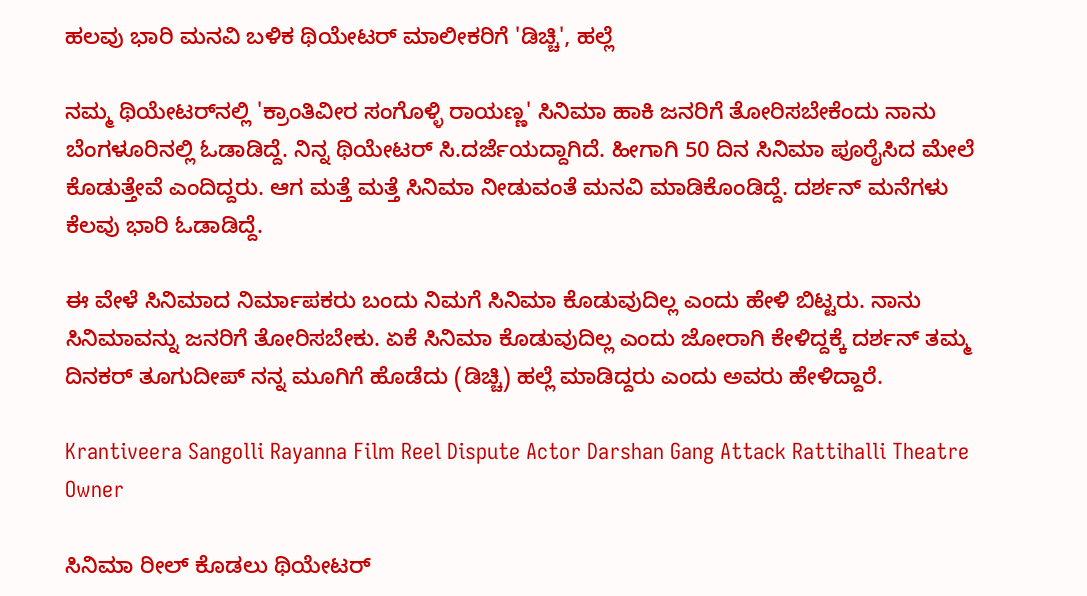ಹಲವು ಭಾರಿ ಮನವಿ ಬಳಿಕ ಥಿಯೇಟರ್ ಮಾಲೀಕರಿಗೆ 'ಡಿಚ್ಚಿ', ಹಲ್ಲೆ

ನಮ್ಮ ಥಿಯೇಟರ್‌ನಲ್ಲಿ 'ಕ್ರಾಂತಿವೀರ ಸಂಗೊಳ್ಳಿ ರಾಯಣ್ಣ' ಸಿನಿಮಾ ಹಾಕಿ ಜನರಿಗೆ ತೋರಿಸಬೇಕೆಂದು ನಾನು ಬೆಂಗಳೂರಿನಲ್ಲಿ ಓಡಾಡಿದ್ದೆ. ನಿನ್ನ ಥಿಯೇಟರ್ ಸಿ.ದರ್ಜೆಯದ್ದಾಗಿದೆ. ಹೀಗಾಗಿ 50 ದಿನ ಸಿನಿಮಾ ಪೂರೈಸಿದ ಮೇಲೆ ಕೊಡುತ್ತೇವೆ ಎಂದಿದ್ದರು. ಆಗ ಮತ್ತೆ ಮತ್ತೆ ಸಿನಿಮಾ ನೀಡುವಂತೆ ಮನವಿ ಮಾಡಿಕೊಂಡಿದ್ದೆ. ದರ್ಶನ್ ಮನೆಗಳು ಕೆಲವು ಭಾರಿ ಓಡಾಡಿದ್ದೆ.

ಈ ವೇಳೆ ಸಿನಿಮಾದ ನಿರ್ಮಾಪಕರು ಬಂದು ನಿಮಗೆ ಸಿನಿಮಾ ಕೊಡುವುದಿಲ್ಲ ಎಂದು ಹೇಳಿ ಬಿಟ್ಟರು. ನಾನು ಸಿನಿಮಾವನ್ನು ಜನರಿಗೆ ತೋರಿಸಬೇಕು. ಏಕೆ ಸಿನಿಮಾ ಕೊಡುವುದಿಲ್ಲ ಎಂದು ಜೋರಾಗಿ ಕೇಳಿದ್ದಕ್ಕೆ ದರ್ಶನ್ ತಮ್ಮ ದಿನಕರ್ ತೂಗುದೀಪ್ ನನ್ನ ಮೂಗಿಗೆ ಹೊಡೆದು (ಡಿಚ್ಚಿ) ಹಲ್ಲೆ ಮಾಡಿದ್ದರು ಎಂದು ಅವರು ಹೇಳಿದ್ದಾರೆ.

Krantiveera Sangolli Rayanna Film Reel Dispute Actor Darshan Gang Attack Rattihalli Theatre Owner

ಸಿನಿಮಾ ರೀಲ್ ಕೊಡಲು ಥಿಯೇಟರ್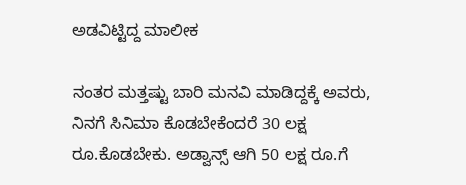ಅಡವಿಟ್ಟಿದ್ದ ಮಾಲೀಕ

ನಂತರ ಮತ್ತಷ್ಟು ಬಾರಿ ಮನವಿ ಮಾಡಿದ್ದಕ್ಕೆ ಅವರು, ನಿನಗೆ ಸಿನಿಮಾ ಕೊಡಬೇಕೆಂದರೆ 30 ಲಕ್ಷ ರೂ.ಕೊಡಬೇಕು. ಅಡ್ವಾನ್ಸ್ ಆಗಿ 50 ಲಕ್ಷ ರೂ.ಗೆ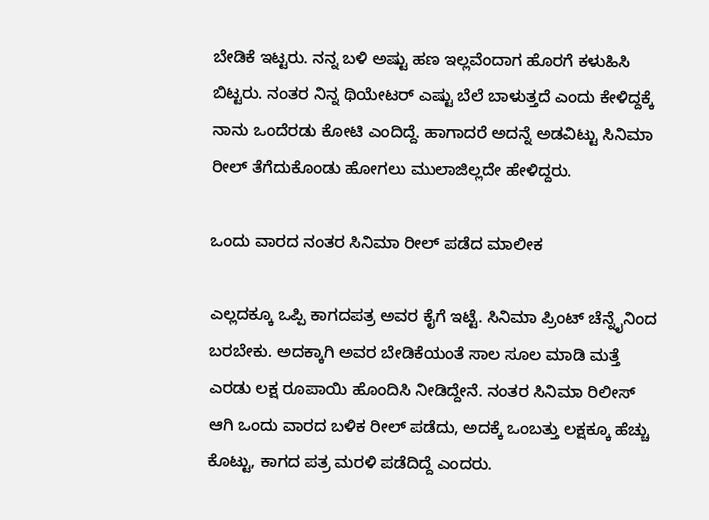ಬೇಡಿಕೆ ಇಟ್ಟರು. ನನ್ನ ಬಳಿ ಅಷ್ಟು ಹಣ ಇಲ್ಲವೆಂದಾಗ ಹೊರಗೆ ಕಳುಹಿಸಿ ಬಿಟ್ಟರು. ನಂತರ ನಿನ್ನ ಥಿಯೇಟರ್ ಎಷ್ಟು ಬೆಲೆ ಬಾಳುತ್ತದೆ ಎಂದು ಕೇಳಿದ್ದಕ್ಕೆ ನಾನು ಒಂದೆರಡು ಕೋಟಿ ಎಂದಿದ್ದೆ. ಹಾಗಾದರೆ ಅದನ್ನೆ ಅಡವಿಟ್ಟು ಸಿನಿಮಾ ರೀಲ್ ತೆಗೆದುಕೊಂಡು ಹೋಗಲು ಮುಲಾಜಿಲ್ಲದೇ ಹೇಳಿದ್ದರು.

ಒಂದು ವಾರದ ನಂತರ ಸಿನಿಮಾ ರೀಲ್ ಪಡೆದ ಮಾಲೀಕ

ಎಲ್ಲದಕ್ಕೂ ಒಪ್ಪಿ ಕಾಗದಪತ್ರ ಅವರ ಕೈಗೆ ಇಟ್ಟೆ. ಸಿನಿಮಾ ಪ್ರಿಂಟ್ ಚೆನ್ನೈನಿಂದ ಬರಬೇಕು. ಅದಕ್ಕಾಗಿ ಅವರ ಬೇಡಿಕೆಯಂತೆ ಸಾಲ ಸೂಲ ಮಾಡಿ ಮತ್ತೆ ಎರಡು ಲಕ್ಷ ರೂಪಾಯಿ ಹೊಂದಿಸಿ ನೀಡಿದ್ದೇನೆ. ನಂತರ ಸಿನಿಮಾ ರಿಲೀಸ್ ಆಗಿ ಒಂದು ವಾರದ ಬಳಿಕ ರೀಲ್ ಪಡೆದು, ಅದಕ್ಕೆ ಒಂಬತ್ತು ಲಕ್ಷಕ್ಕೂ ಹೆಚ್ಚು ಕೊಟ್ಟು, ಕಾಗದ ಪತ್ರ ಮರಳಿ ಪಡೆದಿದ್ದೆ ಎಂದರು.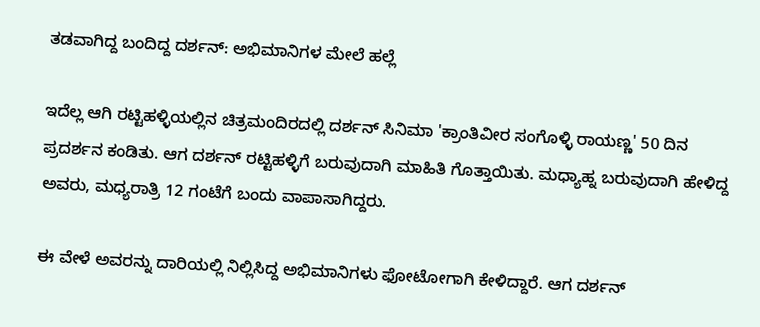ತಡವಾಗಿದ್ದ ಬಂದಿದ್ದ ದರ್ಶನ್: ಅಭಿಮಾನಿಗಳ ಮೇಲೆ ಹಲ್ಲೆ

ಇದೆಲ್ಲ ಆಗಿ ರಟ್ಟಿಹಳ್ಳಿಯಲ್ಲಿನ ಚಿತ್ರಮಂದಿರದಲ್ಲಿ ದರ್ಶನ್ ಸಿನಿಮಾ 'ಕ್ರಾಂತಿವೀರ ಸಂಗೊಳ್ಳಿ ರಾಯಣ್ಣ' 50 ದಿನ ಪ್ರದರ್ಶನ ಕಂಡಿತು. ಆಗ ದರ್ಶನ್ ರಟ್ಟಿಹಳ್ಳಿಗೆ ಬರುವುದಾಗಿ ಮಾಹಿತಿ ಗೊತ್ತಾಯಿತು. ಮಧ್ಯಾಹ್ನ ಬರುವುದಾಗಿ ಹೇಳಿದ್ದ ಅವರು, ಮಧ್ಯರಾತ್ರಿ 12 ಗಂಟೆಗೆ ಬಂದು ವಾಪಾಸಾಗಿದ್ದರು.

ಈ ವೇಳೆ ಅವರನ್ನು ದಾರಿಯಲ್ಲಿ ನಿಲ್ಲಿಸಿದ್ದ ಅಭಿಮಾನಿಗಳು ಫೋಟೋಗಾಗಿ ಕೇಳಿದ್ದಾರೆ. ಆಗ ದರ್ಶನ್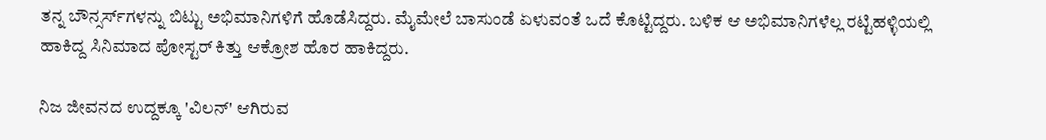ತನ್ನ ಬೌನ್ಸರ್ಸ್‌ಗಳನ್ನು ಬಿಟ್ಟು ಅಭಿಮಾನಿಗಳಿಗೆ ಹೊಡೆಸಿದ್ದರು. ಮೈಮೇಲೆ ಬಾಸುಂಡೆ ಏಳುವಂತೆ ಒದೆ ಕೊಟ್ಟಿದ್ದರು. ಬಳಿಕ ಆ ಅಭಿಮಾನಿಗಳೆಲ್ಲ ರಟ್ಟಿಹಳ್ಳಿಯಲ್ಲಿ ಹಾಕಿದ್ದ ಸಿನಿಮಾದ ಪೋಸ್ಟರ್ ಕಿತ್ತು ಆಕ್ರೋಶ ಹೊರ ಹಾಕಿದ್ದರು.

ನಿಜ ಜೀವನದ ಉದ್ದಕ್ಕೂ 'ವಿಲನ್' ಆಗಿರುವ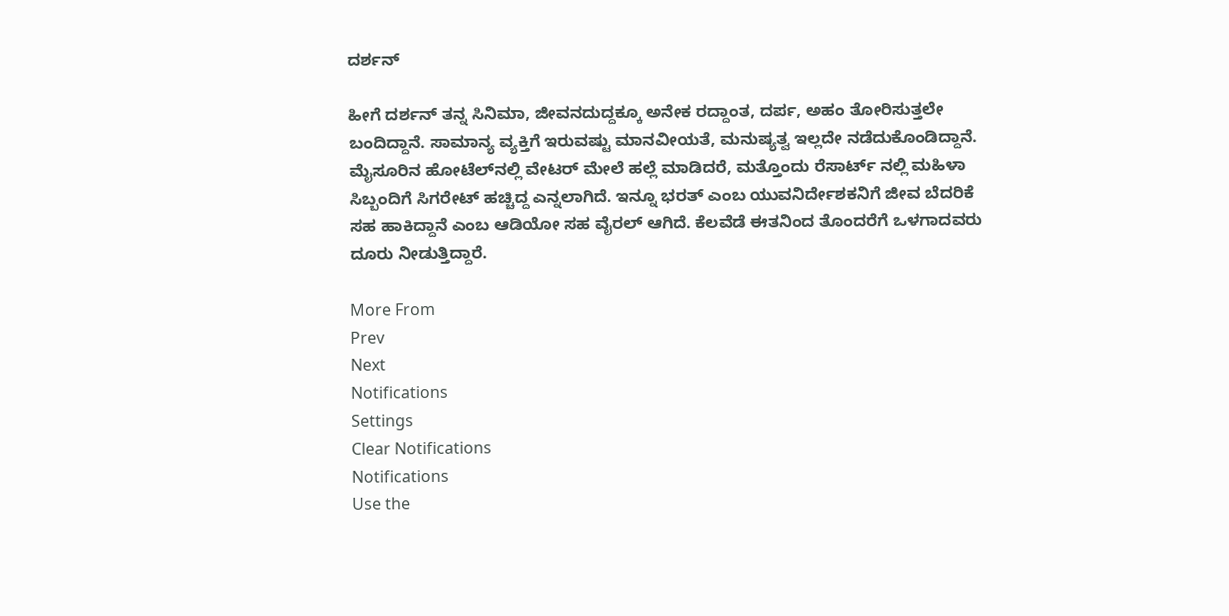ದರ್ಶನ್

ಹೀಗೆ ದರ್ಶನ್ ತನ್ನ ಸಿನಿಮಾ, ಜೀವನದುದ್ದಕ್ಕೂ ಅನೇಕ ರದ್ದಾಂತ, ದರ್ಪ, ಅಹಂ ತೋರಿಸುತ್ತಲೇ ಬಂದಿದ್ದಾನೆ. ಸಾಮಾನ್ಯ ವ್ಯಕ್ತಿಗೆ ಇರುವಷ್ಟು ಮಾನವೀಯತೆ, ಮನುಷ್ಯತ್ವ ಇಲ್ಲದೇ ನಡೆದುಕೊಂಡಿದ್ದಾನೆ. ಮೈಸೂರಿನ ಹೋಟೆಲ್‌ನಲ್ಲಿ ವೇಟರ್ ಮೇಲೆ ಹಲ್ಲೆ ಮಾಡಿದರೆ, ಮತ್ತೊಂದು ರೆಸಾರ್ಟ್‌ ನಲ್ಲಿ ಮಹಿಳಾ ಸಿಬ್ಬಂದಿಗೆ ಸಿಗರೇಟ್ ಹಚ್ಚಿದ್ದ ಎನ್ನಲಾಗಿದೆ. ಇನ್ನೂ ಭರತ್ ಎಂಬ ಯುವನಿರ್ದೇಶಕನಿಗೆ ಜೀವ ಬೆದರಿಕೆ ಸಹ ಹಾಕಿದ್ದಾನೆ ಎಂಬ ಆಡಿಯೋ ಸಹ ವೈರಲ್ ಆಗಿದೆ. ಕೆಲವೆಡೆ ಈತನಿಂದ ತೊಂದರೆಗೆ ಒಳಗಾದವರು ದೂರು ನೀಡುತ್ತಿದ್ದಾರೆ.

More From
Prev
Next
Notifications
Settings
Clear Notifications
Notifications
Use the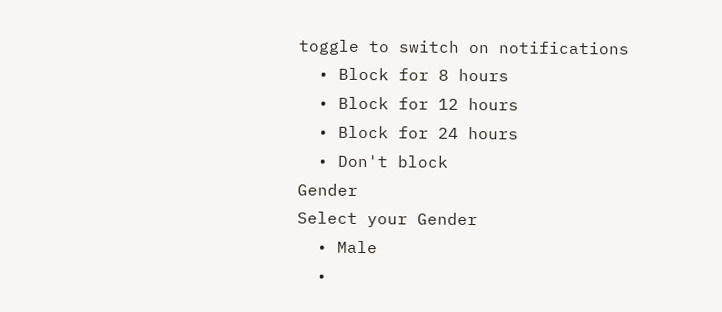toggle to switch on notifications
  • Block for 8 hours
  • Block for 12 hours
  • Block for 24 hours
  • Don't block
Gender
Select your Gender
  • Male
  •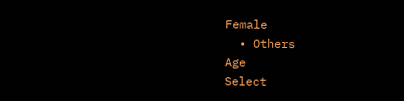Female
  • Others
Age
Select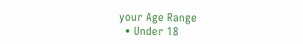your Age Range
  • Under 18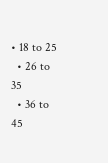• 18 to 25
  • 26 to 35
  • 36 to 45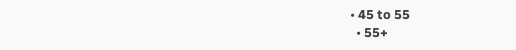• 45 to 55
  • 55+